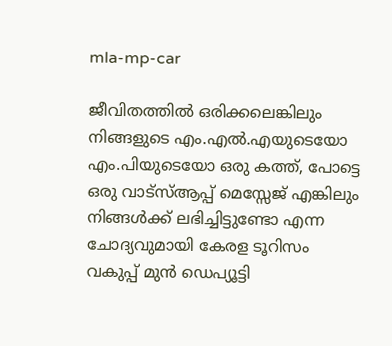mla-mp-car

ജീവിതത്തിൽ ഒരിക്കലെങ്കിലും നിങ്ങളുടെ എം.എൽ.എയുടെയോ എം.പിയുടെയോ ഒരു കത്ത്, പോട്ടെ ഒരു വാട്സ്ആപ്പ് മെസ്സേജ് എങ്കിലും നിങ്ങൾക്ക് ലഭിച്ചിട്ടുണ്ടോ എന്ന ചോദ്യവുമായി കേരള ടൂറിസം വകുപ്പ് മുൻ ഡെപ്യൂട്ടി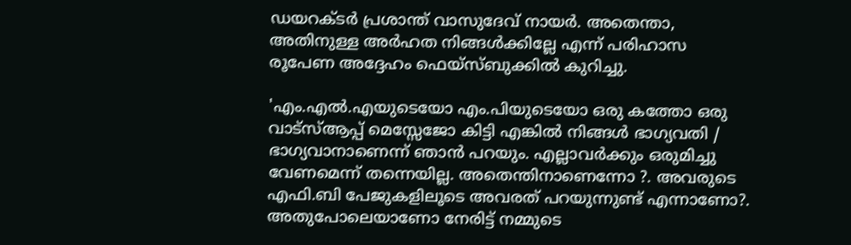ഡയറക്ടർ പ്രശാന്ത് വാസുദേവ് നായർ. അതെന്താ, അതിനുള്ള അർഹത നിങ്ങൾക്കില്ലേ എന്ന് പരിഹാസ രൂപേണ അദ്ദേഹം ഫെയ്സ്ബുക്കിൽ കുറിച്ചു.

'എം.എൽ.എയുടെയോ എം.പിയുടെയോ ഒരു കത്തോ ഒരു വാട്സ്ആപ്പ് മെസ്സേജോ കിട്ടി എങ്കിൽ നിങ്ങൾ ഭാഗ്യവതി / ഭാഗ്യവാനാണെന്ന് ഞാൻ പറയും. എല്ലാവർക്കും ഒരുമിച്ചു വേണമെന്ന് തന്നെയില്ല. അതെന്തിനാണെന്നോ ?. അവരുടെ എഫി.ബി പേജുകളിലൂടെ അവരത് പറയുന്നുണ്ട് എന്നാണോ?. അതുപോലെയാണോ നേരിട്ട് നമ്മുടെ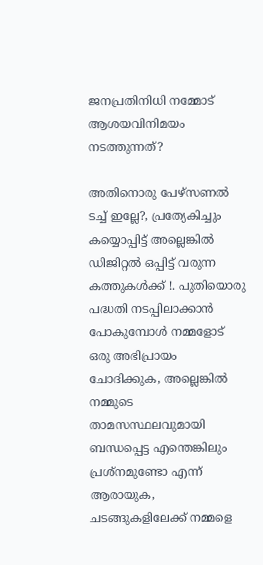ജനപ്രതിനിധി നമ്മോട്  ആശയവിനിമയം നടത്തുന്നത്?

അതിനൊരു പേഴ്സണൽ ടച്ച് ഇല്ലേ?, പ്രത്യേകിച്ചും കയ്യൊപ്പിട്ട് അല്ലെങ്കിൽ ഡിജിറ്റൽ ഒപ്പിട്ട് വരുന്ന കത്തുകൾക്ക് !. പുതിയൊരു പദ്ധതി നടപ്പിലാക്കാൻ പോകുമ്പോൾ നമ്മളോട് ഒരു അഭിപ്രായം ചോദിക്കുക, അല്ലെങ്കിൽ നമ്മുടെ താമസസ്ഥലവുമായി ബന്ധപ്പെട്ട എന്തെങ്കിലും പ്രശ്നമുണ്ടോ എന്ന് ആരായുക, ചടങ്ങുകളിലേക്ക് നമ്മളെ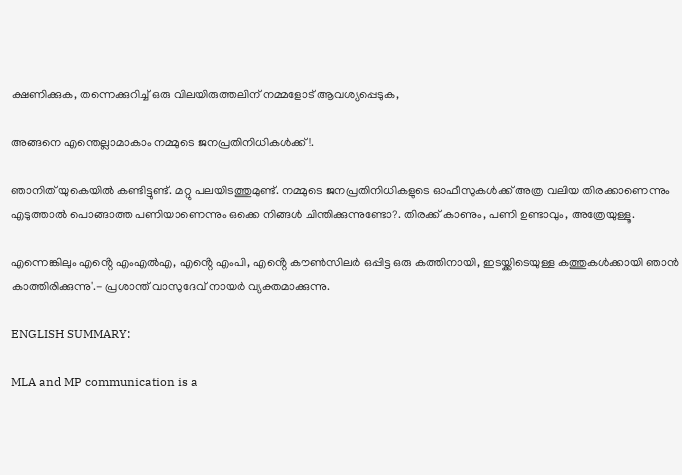ക്ഷണിക്കുക, തന്നെക്കുറിച്ച് ഒരു വിലയിരുത്തലിന് നമ്മളോട് ആവശ്യപ്പെടുക,

അങ്ങനെ എന്തെല്ലാമാകാം നമ്മുടെ ജനപ്രതിനിധികൾക്ക് !.

ഞാനിത് യുകെയിൽ കണ്ടിട്ടുണ്ട്. മറ്റു പലയിടത്തുമുണ്ട്. നമ്മുടെ ജനപ്രതിനിധികളുടെ ഓഫീസുകൾക്ക് അത്ര വലിയ തിരക്കാണെന്നും എടുത്താൽ പൊങ്ങാത്ത പണിയാണെന്നും ഒക്കെ നിങ്ങൾ ചിന്തിക്കുന്നുണ്ടോ?. തിരക്ക് കാണും, പണി ഉണ്ടാവും, അത്രേയുള്ളൂ.

എന്നെങ്കിലും എൻ്റെ എംഎൽഎ, എൻ്റെ എംപി, എൻ്റെ കൗൺസിലർ ഒപ്പിട്ട ഒരു കത്തിനായി, ഇടയ്ക്കിടെയുള്ള കത്തുകൾക്കായി ഞാൻ കാത്തിരിക്കുന്നു'.- പ്രശാന്ത് വാസുദേവ് നായർ വ്യക്തമാക്കുന്നു.

ENGLISH SUMMARY:

MLA and MP communication is a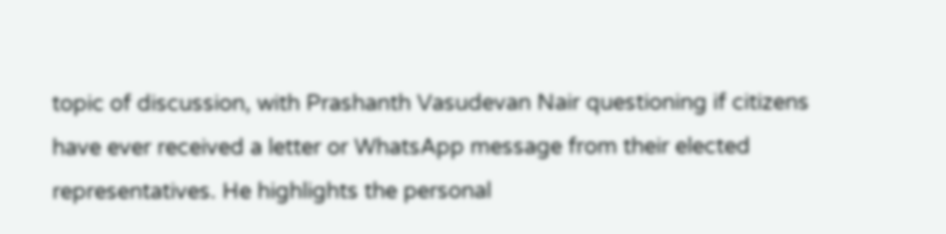topic of discussion, with Prashanth Vasudevan Nair questioning if citizens have ever received a letter or WhatsApp message from their elected representatives. He highlights the personal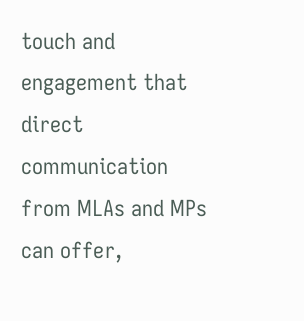touch and engagement that direct communication from MLAs and MPs can offer,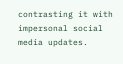contrasting it with impersonal social media updates.